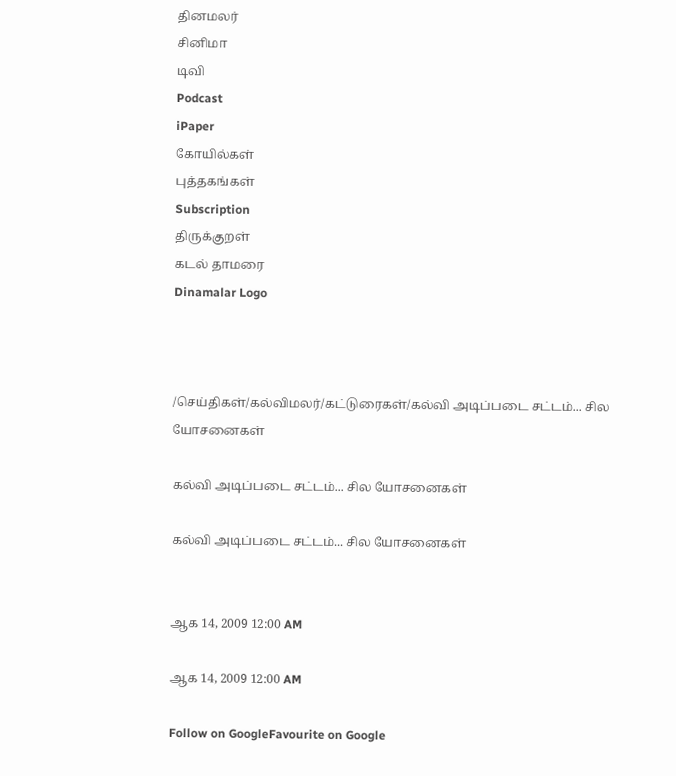தினமலர்
சினிமா
டிவி
Podcast
iPaper
கோயில்கள்
புத்தகங்கள்
Subscription
திருக்குறள்
கடல் தாமரை
Dinamalar Logo



/செய்திகள்/கல்விமலர்/கட்டுரைகள்/கல்வி அடிப்படை சட்டம்... சில யோசனைகள்

கல்வி அடிப்படை சட்டம்... சில யோசனைகள்

கல்வி அடிப்படை சட்டம்... சில யோசனைகள்


ஆக 14, 2009 12:00 AM

ஆக 14, 2009 12:00 AM

Follow on GoogleFavourite on Google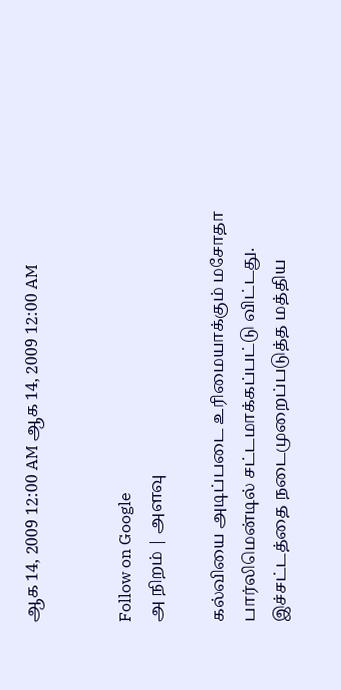ஆக 14, 2009 12:00 AM ஆக 14, 2009 12:00 AM


Follow on Google
அ நிறம் | அளவு

கல்வியை அடிப்படை உரிமையாக்கும் மசோதா பார்லிமென்டில் சட்டமாக்கப்பட்டு விட்டது. இச்சட்டத்தை நடைமுறைப்படுத்த மத்திய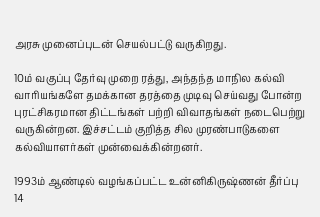அரசு முனைப்புடன் செயல்பட்டு வருகிறது.

10ம் வகுப்பு தேர்வு முறை ரத்து, அந்தந்த மாநில கல்வி வாரியங்களே தமக்கான தரத்தை முடிவு செய்வது போன்ற புரட்சிகரமான திட்டங்கள் பற்றி விவாதங்கள் நடைபெற்று வருகின்றன. இச்சட்டம் குறித்த சில முரண்பாடுகளை கல்வியாளர்கள் முன்வைக்கின்றனர்.

1993ம் ஆண்டில் வழங்கப்பட்ட உன்னிகிருஷ்ணன் தீர்ப்பு 14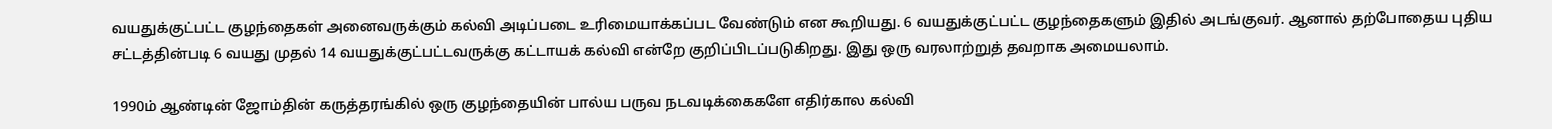வயதுக்குட்பட்ட குழந்தைகள் அனைவருக்கும் கல்வி அடிப்படை உரிமையாக்கப்பட வேண்டும் என கூறியது. 6 வயதுக்குட்பட்ட குழந்தைகளும் இதில் அடங்குவர். ஆனால் தற்போதைய புதிய சட்டத்தின்படி 6 வயது முதல் 14 வயதுக்குட்பட்டவருக்கு கட்டாயக் கல்வி என்றே குறிப்பிடப்படுகிறது. இது ஒரு வரலாற்றுத் தவறாக அமையலாம்.

1990ம் ஆண்டின் ஜோம்தின் கருத்தரங்கில் ஒரு குழந்தையின் பால்ய பருவ நடவடிக்கைகளே எதிர்கால கல்வி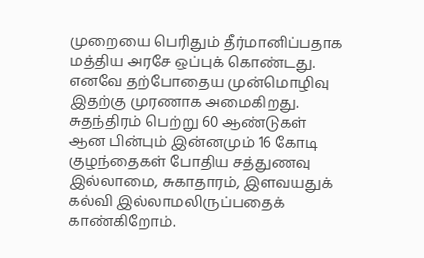முறையை பெரிதும் தீர்மானிப்பதாக மத்திய அரசே ஒப்புக் கொண்டது. எனவே தற்போதைய முன்மொழிவு இதற்கு முரணாக அமைகிறது. சுதந்திரம் பெற்று 60 ஆண்டுகள் ஆன பின்பும் இன்னமும் 16 கோடி குழந்தைகள் போதிய சத்துணவு இல்லாமை, சுகாதாரம், இளவயதுக் கல்வி இல்லாமலிருப்பதைக் காண்கிறோம்.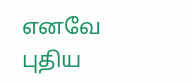எனவே புதிய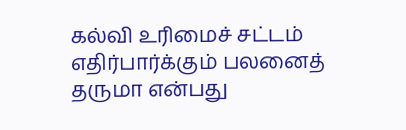கல்வி உரிமைச் சட்டம் எதிர்பார்க்கும் பலனைத் தருமா என்பது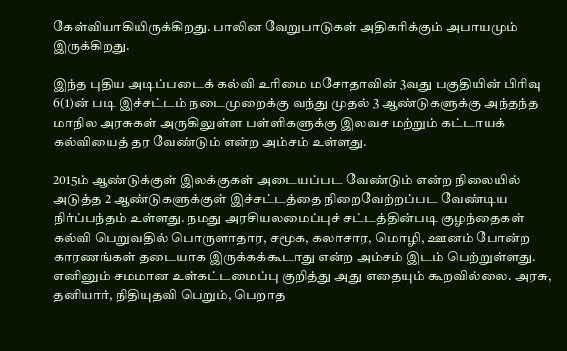கேள்வியாகியிருக்கிறது. பாலின வேறுபாடுகள் அதிகரிக்கும் அபாயமும் இருக்கிறது.

இந்த புதிய அடிப்படைக் கல்வி உரிமை மசோதாவின் 3வது பகுதியின் பிரிவு 6(1)ன் படி இச்சட்டம் நடைமுறைக்கு வந்து முதல் 3 ஆண்டுகளுக்கு அந்தந்த மாநில அரசுகள் அருகிலுள்ள பள்ளிகளுக்கு இலவச மற்றும் கட்டாயக் கல்வியைத் தர வேண்டும் என்ற அம்சம் உள்ளது.

2015ம் ஆண்டுக்குள் இலக்குகள் அடையப்பட வேண்டும் என்ற நிலையில் அடுத்த 2 ஆண்டுகளுக்குள் இச்சட்டத்தை நிறைவேற்றப்பட வேண்டிய நிர்ப்பந்தம் உள்ளது. நமது அரசியலமைப்புச் சட்டத்தின்படி குழந்தைகள் கல்வி பெறுவதில் பொருளாதார, சமூக, கலாசார, மொழி, ஊனம் போன்ற காரணங்கள் தடையாக இருக்கக்கூடாது என்ற அம்சம் இடம் பெற்றுள்ளது. எனினும் சமமான உள்கட்டமைப்பு குறித்து அது எதையும் கூறவில்லை. அரசு, தனியார், நிதியுதவி பெறும், பெறாத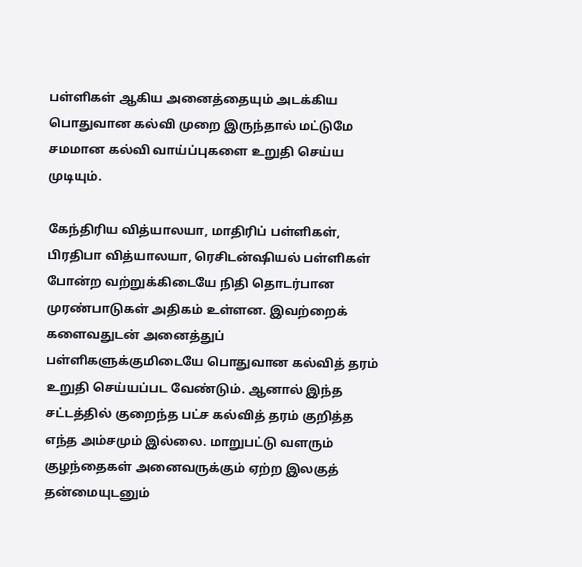பள்ளிகள் ஆகிய அனைத்தையும் அடக்கிய பொதுவான கல்வி முறை இருந்தால் மட்டுமே சமமான கல்வி வாய்ப்புகளை உறுதி செய்ய முடியும்.

கேந்திரிய வித்யாலயா, மாதிரிப் பள்ளிகள், பிரதிபா வித்யாலயா, ரெசிடன்ஷியல் பள்ளிகள் போன்ற வற்றுக்கிடையே நிதி தொடர்பான முரண்பாடுகள் அதிகம் உள்ளன. இவற்றைக் களைவதுடன் அனைத்துப் பள்ளிகளுக்குமிடையே பொதுவான கல்வித் தரம் உறுதி செய்யப்பட வேண்டும். ஆனால் இந்த சட்டத்தில் குறைந்த பட்ச கல்வித் தரம் குறித்த எந்த அம்சமும் இல்லை. மாறுபட்டு வளரும் குழந்தைகள் அனைவருக்கும் ஏற்ற இலகுத் தன்மையுடனும்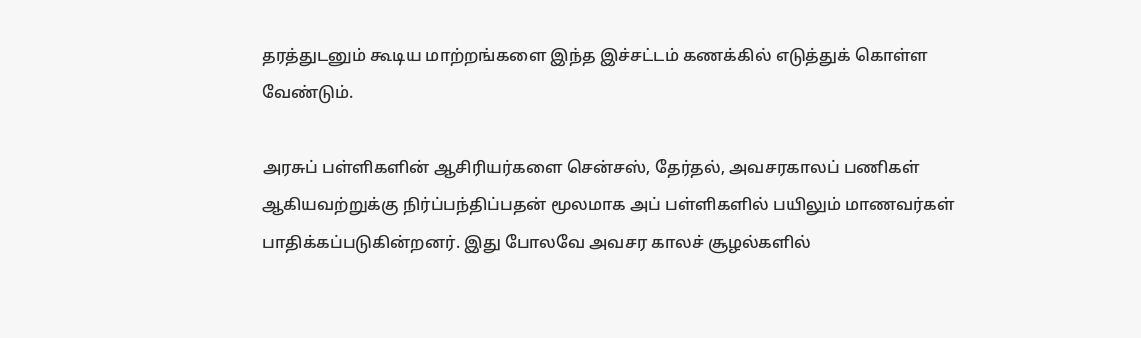தரத்துடனும் கூடிய மாற்றங்களை இந்த இச்சட்டம் கணக்கில் எடுத்துக் கொள்ள வேண்டும்.

அரசுப் பள்ளிகளின் ஆசிரியர்களை சென்சஸ், தேர்தல், அவசரகாலப் பணிகள் ஆகியவற்றுக்கு நிர்ப்பந்திப்பதன் மூலமாக அப் பள்ளிகளில் பயிலும் மாணவர்கள் பாதிக்கப்படுகின்றனர். இது போலவே அவசர காலச் சூழல்களில்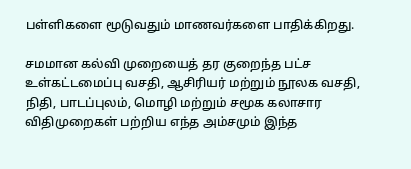பள்ளிகளை மூடுவதும் மாணவர்களை பாதிக்கிறது.

சமமான கல்வி முறையைத் தர குறைந்த பட்ச உள்கட்டமைப்பு வசதி, ஆசிரியர் மற்றும் நூலக வசதி, நிதி, பாடப்புலம், மொழி மற்றும் சமூக கலாசார விதிமுறைகள் பற்றிய எந்த அம்சமும் இந்த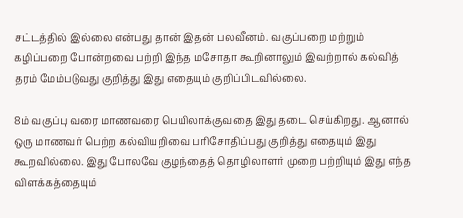சட்டத்தில் இல்லை என்பது தான் இதன் பலவீனம். வகுப்பறை மற்றும் கழிப்பறை போன்றவை பற்றி இந்த மசோதா கூறினாலும் இவற்றால் கல்வித் தரம் மேம்படுவது குறித்து இது எதையும் குறிப்பிடவில்லை.

8ம் வகுப்பு வரை மாணவரை பெயிலாக்குவதை இது தடை செய்கிறது. ஆனால் ஒரு மாணவர் பெற்ற கல்வியறிவை பரிசோதிப்பது குறித்து எதையும் இது கூறவில்லை. இது போலவே குழந்தைத் தொழிலாளர் முறை பற்றியும் இது எந்த விளக்கத்தையும்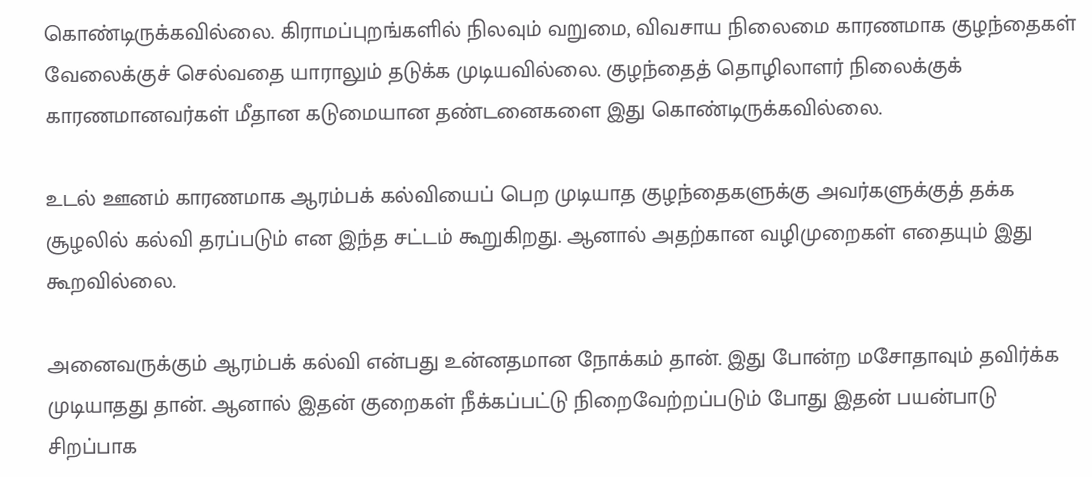கொண்டிருக்கவில்லை. கிராமப்புறங்களில் நிலவும் வறுமை, விவசாய நிலைமை காரணமாக குழந்தைகள் வேலைக்குச் செல்வதை யாராலும் தடுக்க முடியவில்லை. குழந்தைத் தொழிலாளர் நிலைக்குக் காரணமானவர்கள் மீதான கடுமையான தண்டனைகளை இது கொண்டிருக்கவில்லை.

உடல் ஊனம் காரணமாக ஆரம்பக் கல்வியைப் பெற முடியாத குழந்தைகளுக்கு அவர்களுக்குத் தக்க சூழலில் கல்வி தரப்படும் என இந்த சட்டம் கூறுகிறது. ஆனால் அதற்கான வழிமுறைகள் எதையும் இது கூறவில்லை.

அனைவருக்கும் ஆரம்பக் கல்வி என்பது உன்னதமான நோக்கம் தான். இது போன்ற மசோதாவும் தவிர்க்க முடியாதது தான். ஆனால் இதன் குறைகள் நீக்கப்பட்டு நிறைவேற்றப்படும் போது இதன் பயன்பாடு சிறப்பாக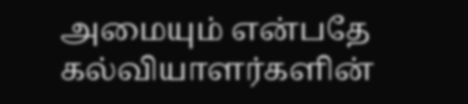அமையும் என்பதே கல்வியாளர்களின்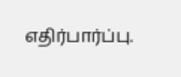எதிர்பார்ப்பு.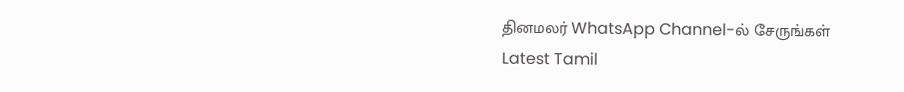தினமலர் WhatsApp Channel-ல் சேருங்கள்
Latest Tamil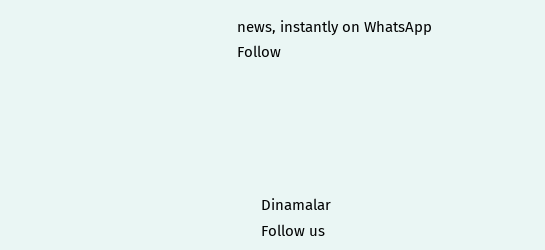news, instantly on WhatsApp
Follow





      Dinamalar
      Follow us